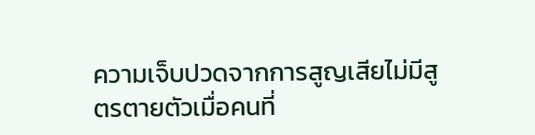ความเจ็บปวดจากการสูญเสียไม่มีสูตรตายตัวเมื่อคนที่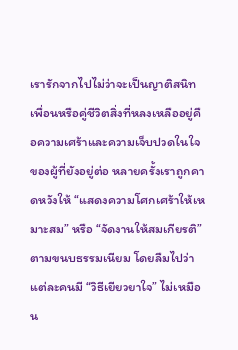เรารักจากไปไม่ว่าจะเป็นญาติสนิท เพื่อนหรือคู่ชีวิตสิ่งที่หลงเหลืออยู่คือความเศร้าและความเจ็บปวดในใจของผู้ที่ยังอยู่ต่อ หลายครั้งเราถูกคาดหวังให้ “แสดงความโศกเศร้าให้เหมาะสม” หรือ “จัดงานให้สมเกียรติ” ตามขนบธรรมเนียม โดยลืมไปว่าแต่ละคนมี “วิธีเยียวยาใจ” ไม่เหมือน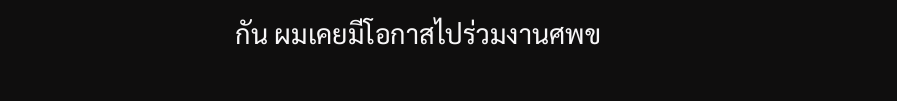กัน ผมเคยมีโอกาสไปร่วมงานศพข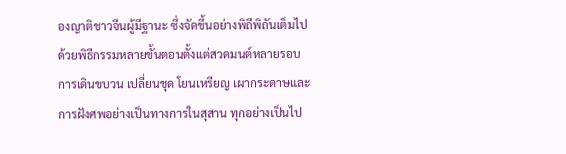องญาติชาวจีนผู้มีฐานะ ซึ่งจัดขึ้นอย่างพิถีพิถันเต็มไปด้วยพิธีกรรมหลายขั้นตอนตั้งแต่สวดมนต์หลายรอบ การเดินขบวน เปลี่ยนชุด โยนเหรียญ เผากระดาษและการฝังศพอย่างเป็นทางการในสุสาน ทุกอย่างเป็นไป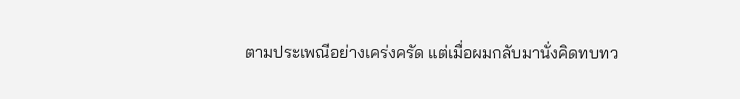ตามประเพณีอย่างเคร่งครัด แต่เมื่อผมกลับมานั่งคิดทบทว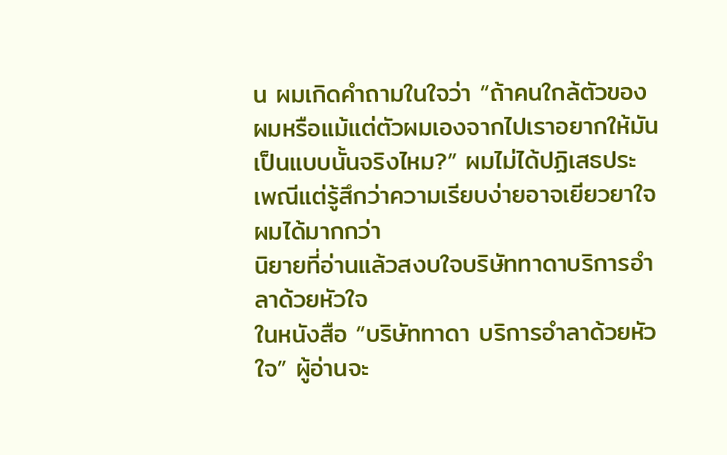น ผมเกิดคำถามในใจว่า “ถ้าคนใกล้ตัวของผมหรือแม้แต่ตัวผมเองจากไปเราอยากให้มันเป็นแบบนั้นจริงไหม?” ผมไม่ได้ปฏิเสธประเพณีแต่รู้สึกว่าความเรียบง่ายอาจเยียวยาใจผมได้มากกว่า
นิยายที่อ่านแล้วสงบใจบริษัททาดาบริการอำลาด้วยหัวใจ
ในหนังสือ “บริษัททาดา บริการอำลาด้วยหัวใจ” ผู้อ่านจะ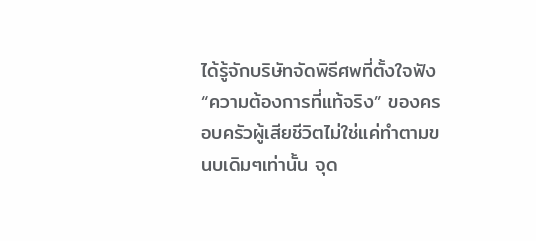ได้รู้จักบริษัทจัดพิธีศพที่ตั้งใจฟัง “ความต้องการที่แท้จริง” ของครอบครัวผู้เสียชีวิตไม่ใช่แค่ทำตามขนบเดิมๆเท่านั้น จุด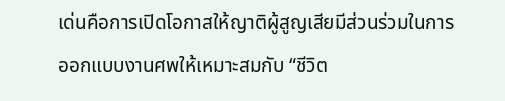เด่นคือการเปิดโอกาสให้ญาติผู้สูญเสียมีส่วนร่วมในการออกแบบงานศพให้เหมาะสมกับ “ชีวิต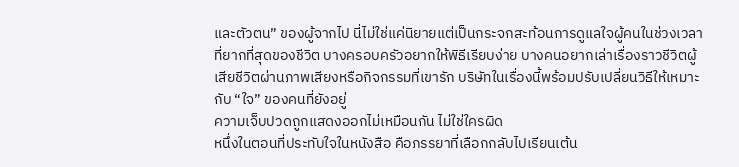และตัวตน” ของผู้จากไป นี่ไม่ใช่แค่นิยายแต่เป็นกระจกสะท้อนการดูแลใจผู้คนในช่วงเวลาที่ยากที่สุดของชีวิต บางครอบครัวอยากให้พิธีเรียบง่าย บางคนอยากเล่าเรื่องราวชีวิตผู้เสียชีวิตผ่านภาพเสียงหรือกิจกรรมที่เขารัก บริษัทในเรื่องนี้พร้อมปรับเปลี่ยนวิธีให้เหมาะกับ “ใจ” ของคนที่ยังอยู่
ความเจ็บปวดถูกแสดงออกไม่เหมือนกัน ไม่ใช่ใครผิด
หนึ่งในตอนที่ประทับใจในหนังสือ คือภรรยาที่เลือกกลับไปเรียนเต้น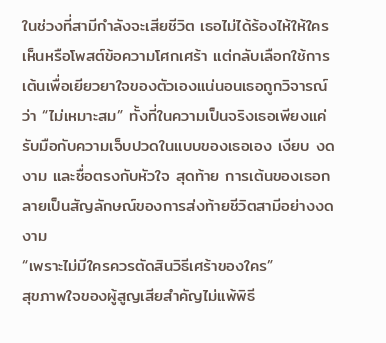ในช่วงที่สามีกำลังจะเสียชีวิต เธอไม่ได้ร้องไห้ให้ใครเห็นหรือโพสต์ข้อความโศกเศร้า แต่กลับเลือกใช้การเต้นเพื่อเยียวยาใจของตัวเองแน่นอนเธอถูกวิจารณ์ว่า “ไม่เหมาะสม” ทั้งที่ในความเป็นจริงเธอเพียงแค่รับมือกับความเจ็บปวดในแบบของเธอเอง เงียบ งดงาม และซื่อตรงกับหัวใจ สุดท้าย การเต้นของเธอกลายเป็นสัญลักษณ์ของการส่งท้ายชีวิตสามีอย่างงดงาม
“เพราะไม่มีใครควรตัดสินวิธีเศร้าของใคร”
สุขภาพใจของผู้สูญเสียสำคัญไม่แพ้พิธี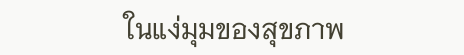ในแง่มุมของสุขภาพ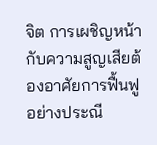จิต การเผชิญหน้ากับความสูญเสียต้องอาศัยการฟื้นฟูอย่างประณี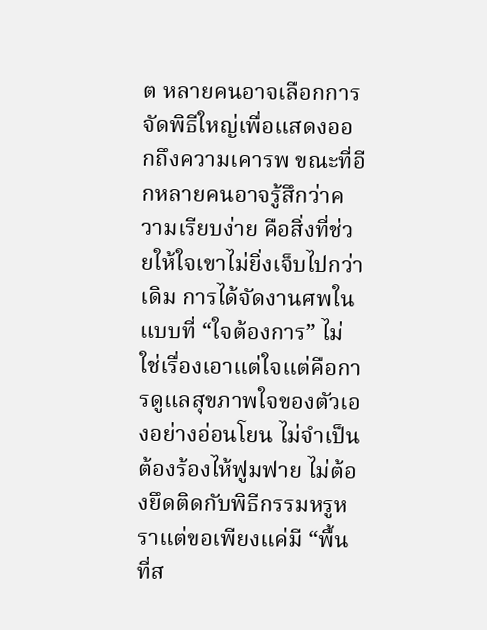ต หลายคนอาจเลือกการจัดพิธีใหญ่เพื่อแสดงออกถึงความเคารพ ขณะที่อีกหลายคนอาจรู้สึกว่าความเรียบง่าย คือสิ่งที่ช่วยให้ใจเขาไม่ยิ่งเจ็บไปกว่าเดิม การได้จัดงานศพในแบบที่ “ใจต้องการ” ไม่ใช่เรื่องเอาแต่ใจแต่คือการดูแลสุขภาพใจของตัวเองอย่างอ่อนโยน ไม่จำเป็นต้องร้องไห้ฟูมฟาย ไม่ต้องยึดติดกับพิธีกรรมหรูหราแต่ขอเพียงแค่มี “พื้นที่ส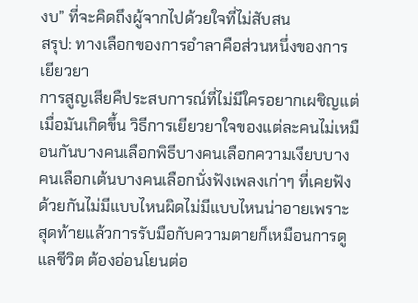งบ” ที่จะคิดถึงผู้จากไปด้วยใจที่ไม่สับสน
สรุป: ทางเลือกของการอำลาคือส่วนหนึ่งของการเยียวยา
การสูญเสียคืประสบการณ์ที่ไม่มีใครอยากเผชิญแต่เมื่อมันเกิดขึ้น วิธีการเยียวยาใจของแต่ละคนไม่เหมือนกันบางคนเลือกพิธีบางคนเลือกความเงียบบางคนเลือกเต้นบางคนเลือกนั่งฟังเพลงเก่าๆ ที่เคยฟังด้วยกันไม่มีแบบไหนผิดไม่มีแบบไหนน่าอายเพราะสุดท้ายแล้วการรับมือกับความตายก็เหมือนการดูแลชีวิต ต้องอ่อนโยนต่อ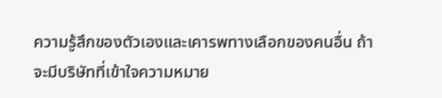ความรู้สึกของตัวเองและเคารพทางเลือกของคนอื่น ถ้าจะมีบริษัทที่เข้าใจความหมาย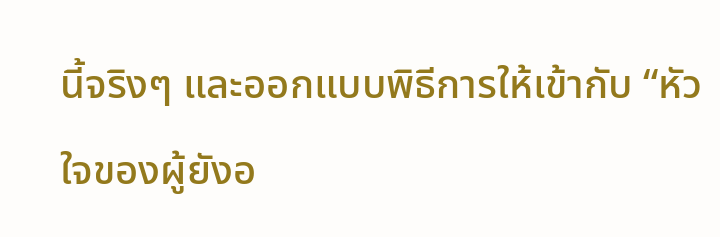นี้จริงๆ และออกแบบพิธีการให้เข้ากับ “หัวใจของผู้ยังอ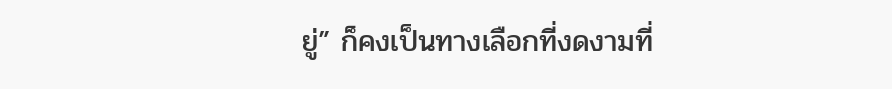ยู่” ก็คงเป็นทางเลือกที่งดงามที่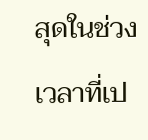สุดในช่วงเวลาที่เป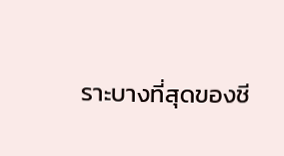ราะบางที่สุดของชี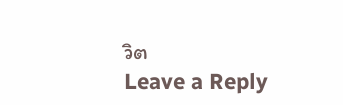วิต
Leave a Reply